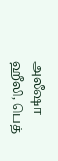அலீஷா ஹீலி, பெத்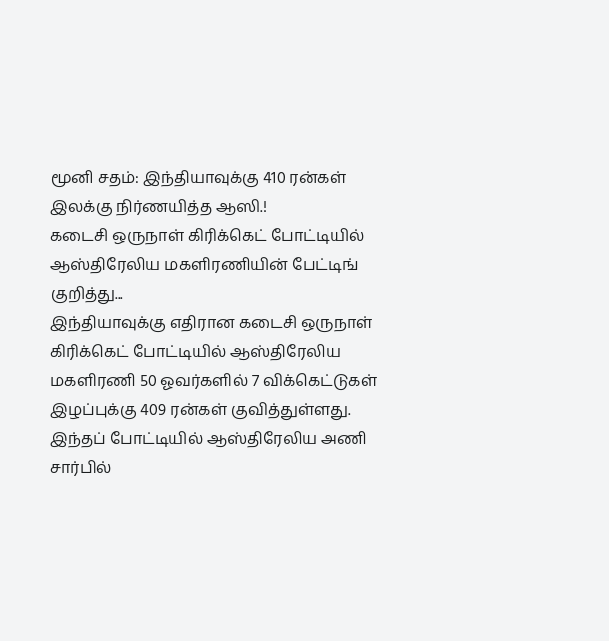மூனி சதம்: இந்தியாவுக்கு 410 ரன்கள் இலக்கு நிர்ணயித்த ஆஸி.!
கடைசி ஒருநாள் கிரிக்கெட் போட்டியில் ஆஸ்திரேலிய மகளிரணியின் பேட்டிங் குறித்து...
இந்தியாவுக்கு எதிரான கடைசி ஒருநாள் கிரிக்கெட் போட்டியில் ஆஸ்திரேலிய மகளிரணி 50 ஓவர்களில் 7 விக்கெட்டுகள் இழப்புக்கு 409 ரன்கள் குவித்துள்ளது.
இந்தப் போட்டியில் ஆஸ்திரேலிய அணி சார்பில்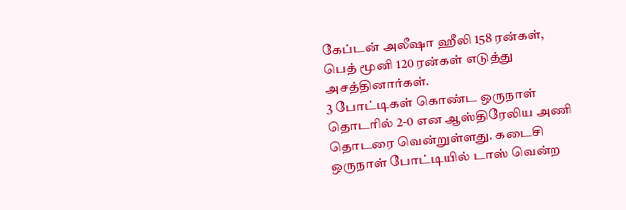கேப்டன் அலீஷா ஹீலி 158 ரன்கள், பெத் மூனி 120 ரன்கள் எடுத்து அசத்தினார்கள்.
3 போட்டிகள் கொண்ட ஒருநாள் தொடரில் 2-0 என ஆஸ்திரேலிய அணி தொடரை வென்றுள்ளது. கடைசி ஒருநாள் போட்டியில் டாஸ் வென்ற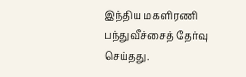இந்திய மகளிரணி பந்துவீச்சைத் தேர்வு செய்தது.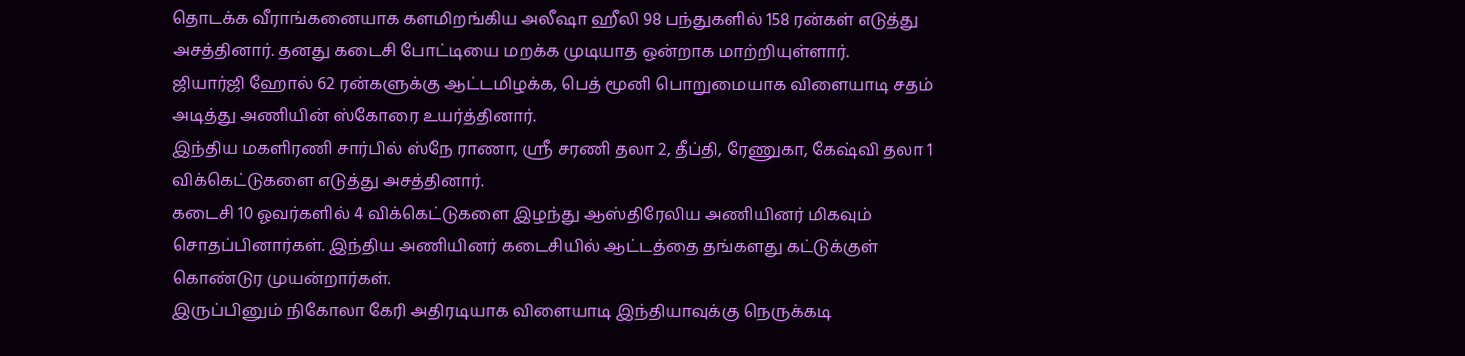தொடக்க வீராங்கனையாக களமிறங்கிய அலீஷா ஹீலி 98 பந்துகளில் 158 ரன்கள் எடுத்து அசத்தினார். தனது கடைசி போட்டியை மறக்க முடியாத ஒன்றாக மாற்றியுள்ளார்.
ஜியார்ஜி ஹோல் 62 ரன்களுக்கு ஆட்டமிழக்க, பெத் மூனி பொறுமையாக விளையாடி சதம் அடித்து அணியின் ஸ்கோரை உயர்த்தினார்.
இந்திய மகளிரணி சார்பில் ஸ்நே ராணா, ஸ்ரீ சரணி தலா 2, தீப்தி, ரேணுகா, கேஷ்வி தலா 1 விக்கெட்டுகளை எடுத்து அசத்தினார்.
கடைசி 10 ஓவர்களில் 4 விக்கெட்டுகளை இழந்து ஆஸ்திரேலிய அணியினர் மிகவும் சொதப்பினார்கள். இந்திய அணியினர் கடைசியில் ஆட்டத்தை தங்களது கட்டுக்குள் கொண்டுர முயன்றார்கள்.
இருப்பினும் நிகோலா கேரி அதிரடியாக விளையாடி இந்தியாவுக்கு நெருக்கடி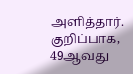அளித்தார். குறிப்பாக, 49ஆவது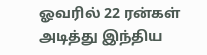ஓவரில் 22 ரன்கள் அடித்து இந்திய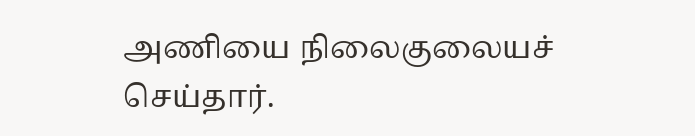அணியை நிலைகுலையச் செய்தார்.